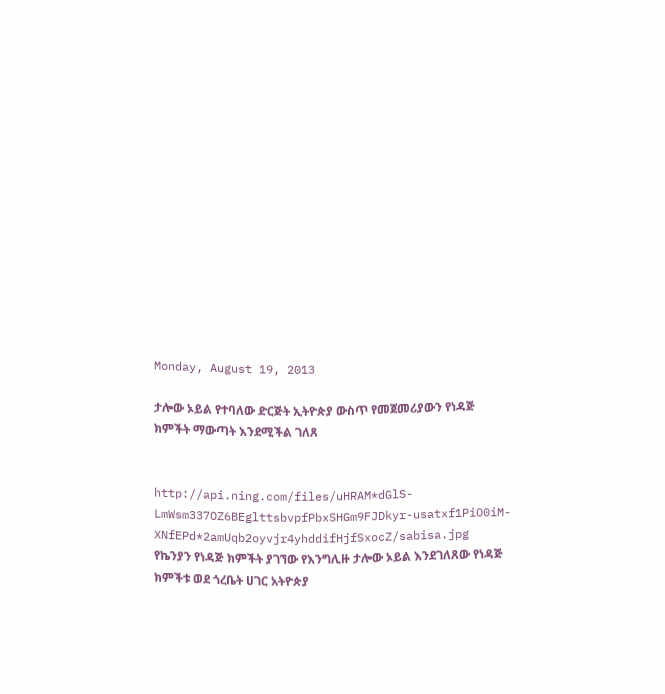Monday, August 19, 2013

ታሎው ኦይል የተባለው ድርጅት ኢትዮጵያ ውስጥ የመጀመሪያውን የነዳጅ ክምችት ማውጣት እንደሚችል ገለጸ


http://api.ning.com/files/uHRAM*dGlS-LmWsm337OZ6BEglttsbvpfPbxSHGm9FJDkyr-usatxf1PiO0iM-XNfEPd*2amUqb2oyvjr4yhddifHjfSxocZ/sabisa.jpg
የኬንያን የነዳጅ ክምችት ያገኘው የእንግሊዙ ታሎው ኦይል እንደገለጸው የነዳጅ ክምችቱ ወደ ጎረቤት ሀገር አትዮጵያ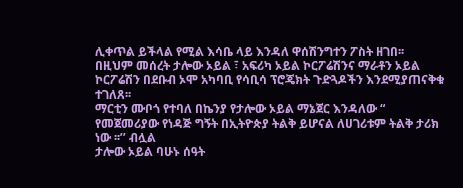ሊቀጥል ይችላል የሚል እሳቤ ላይ እንዳለ ዋሰሽንግተን ፖስት ዘገበ፡፡ በዚህም መሰረት ታሎው ኦይል ፣ አፍሪካ ኦይል ኮርፖሬሽንና ማራቶን ኦይል ኮርፖሬሽን በደቡብ ኦሞ አካባቢ የሳቢሳ ፕሮጄክት ጉድጓዶችን እንደሚያጠናቅቁ ተገለጸ፡፡
ማርቲን ሙቦጎ የተባለ በኬንያ የታሎው ኦይል ማኔጀር እንዳለው “ የመጀመሪያው የነዳጅ ግኝት በኢትዮጵያ ትልቅ ይሆናል ለሀገሪቱም ትልቅ ታሪክ ነው ፡፡’’ ብሏል
ታሎው ኦይል ባሁኑ ሰዓት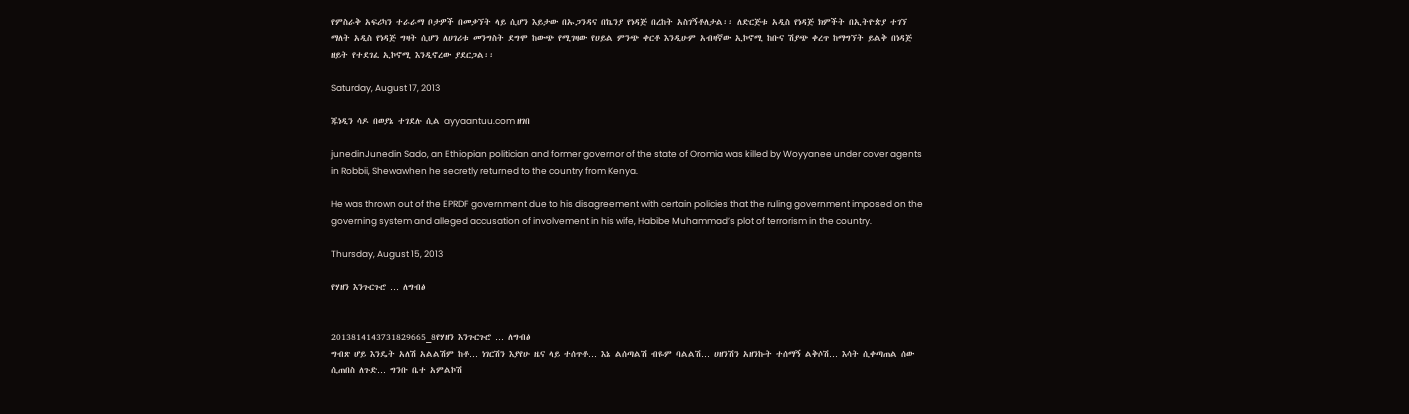የምስራቅ አፍሪካን ተራራማ ቦታዎች በመቃኘት ላይ ሲሆን እይታው በኡጋንዳና በኬንያ የነዳጅ በረከት አስገኝቶለታል፡፡ ለድርጅቱ አዲስ የነዳጅ ክምችት በኢትዮጵያ ተገኘ ማለት አዲስ የነዳጅ ግዛት ሲሆን ለሀገሪቱ መንግስት ደግሞ ከውጭ የሚገዛው የሀይል ምንጭ ቀርቶ እንዲሁም አብዛኛው ኢኮኖሚ ከቡና ሽያጭ ቀረጥ ከማግኘት ይልቅ በነዳጅ ዘይት የተደገፈ ኢኮኖሚ እንዲኖረው ያደርጋል፡፡

Saturday, August 17, 2013

ጁነዲን ሳዶ በወያኔ ተገደሉ ሲል ayyaantuu.com ዘገበ

junedinJunedin Sado, an Ethiopian politician and former governor of the state of Oromia was killed by Woyyanee under cover agents in Robbii, Shewawhen he secretly returned to the country from Kenya.

He was thrown out of the EPRDF government due to his disagreement with certain policies that the ruling government imposed on the governing system and alleged accusation of involvement in his wife, Habibe Muhammad’s plot of terrorism in the country.

Thursday, August 15, 2013

የሃዘን እንጉርጉሮ … ለግብፅ


2013814143731829665_8የሃዘን እንጉርጉሮ … ለግብፅ
ግብጽ ሆይ እንዴት አለሽ አልልሽም ከቶ… ነገርሽን እያየሁ ዜና ላይ ተሰጥቶ… እኔ ልሰጣልሽ ብዬም ባልልሽ… ሀዘንሽን አዘንኩት ተሰማኝ ልቅሶሽ… እሳት ሲቀጣጠል ሰው ሲጠበስ ለጉድ… ግንቡ ቤተ አምልኮሽ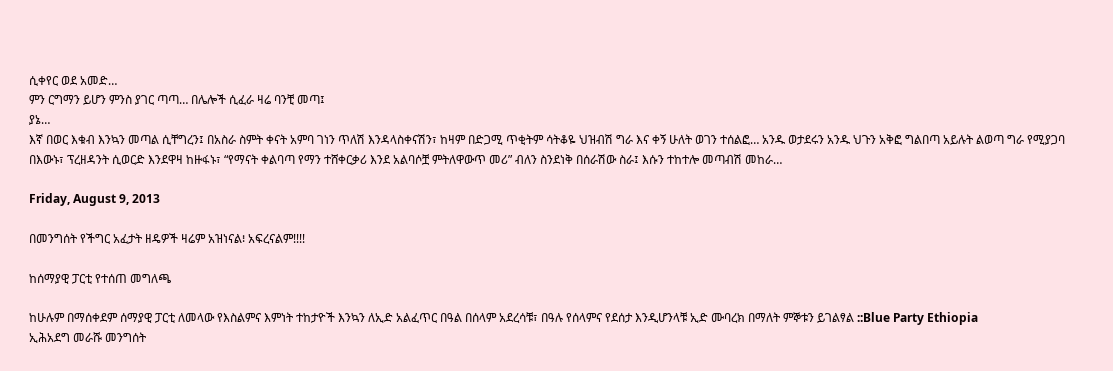ሲቀየር ወደ አመድ…
ምን ርግማን ይሆን ምንስ ያገር ጣጣ… በሌሎች ሲፈራ ዛሬ ባንቺ መጣ፤
ያኔ…
እኛ በወር እቁብ እንኳን መጣል ሲቸግረን፤ በአስራ ስምት ቀናት አምባ ገነን ጥለሽ እንዳላስቀናሽን፣ ከዛም በድጋሚ ጥቂትም ሳትቆዬ ህዝብሽ ግራ እና ቀኝ ሁለት ወገን ተሰልፎ… አንዱ ወታደሩን አንዱ ህጉን አቅፎ ግልበጣ አይሉት ልወጣ ግራ የሚያጋባ በእውኑ፣ ፕረዘዳንት ሲወርድ እንደዋዛ ከዙፋኑ፣ “የማናት ቀልባጣ የማን ተሸቀርቃሪ እንደ አልባሶቿ ምትለዋውጥ መሪ” ብለን ስንደነቅ በሰራሽው ስራ፤ እሱን ተከተሎ መጣብሽ መከራ…

Friday, August 9, 2013

በመንግሰት የችግር አፈታት ዘዴዎች ዛሬም አዝነናል፧ አፍረናልም!!!!

ከሰማያዊ ፓርቲ የተሰጠ መግለጫ

ከሁሉም በማሰቀደም ሰማያዊ ፓርቲ ለመላው የእስልምና እምነት ተከታዮች እንኳን ለኢድ አልፈጥር በዓል በሰላም አደረሳቹ፣ በዓሉ የሰላምና የደሰታ እንዲሆንላቹ ኢድ ሙባረክ በማለት ምኞቱን ይገልፃል ::Blue Party Ethiopia
ኢሕአደግ መራሹ መንግሰት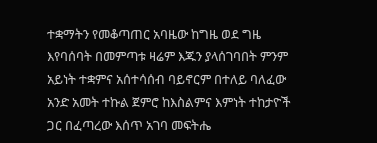ተቋማትን የመቆጣጠር አባዜው ከግዜ ወደ ግዜ እየባሰባት በመምጣቱ ዛሬም እጁን ያላሰገባበት ምንም አይነት ተቋምና አሰተሳሰብ ባይኖርም በተለይ ባለፈው አንድ አመት ተኩል ጀምሮ ከእስልምና እምነት ተከታዮች ጋር በፈጣረው እሰጥ አገባ መፍትሔ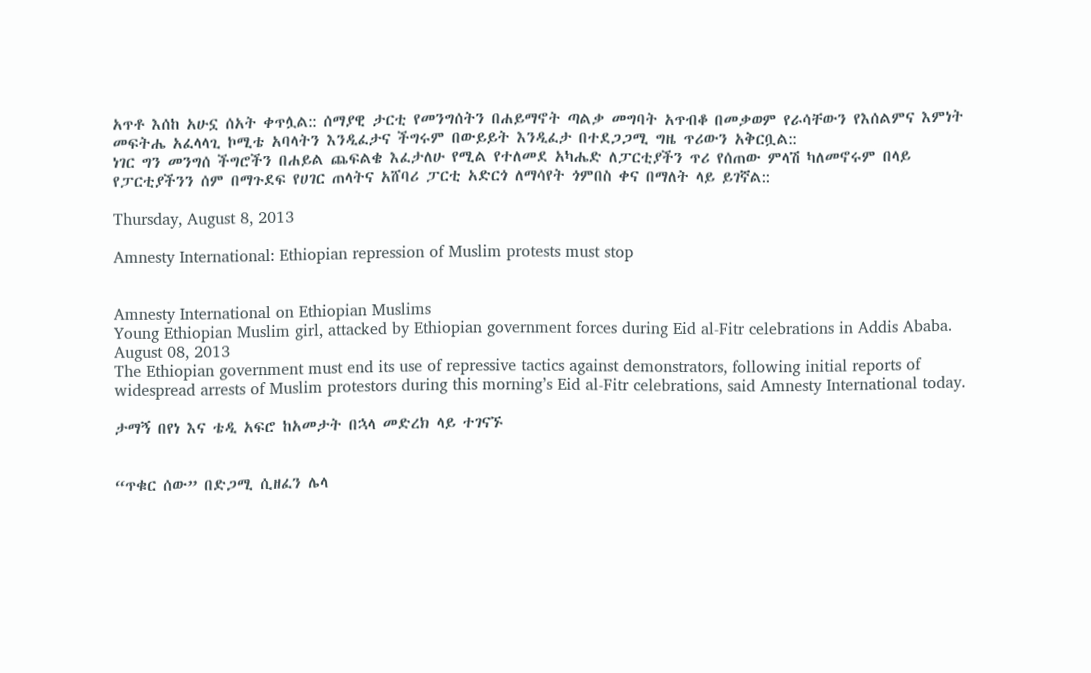አጥቶ እሰከ አሁኗ ሰአት ቀጥሏል:: ሰማያዊ ታርቲ የመንግሰትን በሐይማኖት ጣልቃ መግባት አጥብቆ በመቃወም የራሳቸውን የእሰልምና እምነት መፍትሔ አፈላላጊ ኮሚቴ አባላትን እንዲፈታና ችግሩም በውይይት እንዲፈታ በተደጋጋሚ ግዜ ጥሪውን አቅርቧል::
ነገር ግን መንግሰ ችግሮችን በሐይል ጨፍልቄ እፈታለሁ የሚል የተለመደ አካሔድ ለፓርቲያችን ጥሪ የሰጠው ምላሽ ካለመኖሩም በላይ የፓርቲያችንን ሰም በማጉደፍ የሀገር ጠላትና አሸባሪ ፓርቲ አድርጎ ለማሳየት ጎምበስ ቀና በማለት ላይ ይገኛል::

Thursday, August 8, 2013

Amnesty International: Ethiopian repression of Muslim protests must stop


Amnesty International on Ethiopian Muslims
Young Ethiopian Muslim girl, attacked by Ethiopian government forces during Eid al-Fitr celebrations in Addis Ababa. August 08, 2013
The Ethiopian government must end its use of repressive tactics against demonstrators, following initial reports of widespread arrests of Muslim protestors during this morning’s Eid al-Fitr celebrations, said Amnesty International today.

ታማኝ በየነ እና ቴዲ አፍሮ ከአመታት በኋላ መድረክ ላይ ተገናኙ


“ጥቁር ሰው” በድጋሚ ሲዘፈን ሌላ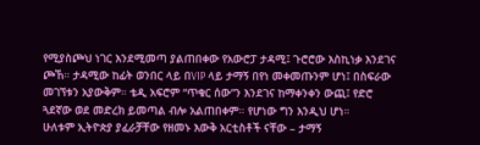የሚያስጮህ ነገር እንደሚመጣ ያልጠበቀው የአውሮፓ ታዳሚ፤ ጉሮሮው እስኪነቃ እንደገና ጮኸ። ታዳሚው ከፊት ወንበር ላይ በVIP ላይ ታማኝ በየነ መቀመጡንም ሆነ፤ በስፍራው መገኘቱን አያውቅም። ቴዲ አፍሮም “ጥቁር ሰው”ን እንደገና ከማቀንቀን ውጪ፤ የድሮ ጓደኛው ወደ መድረክ ይመጣል ብሎ አልጠበቀም። የሆነው ግን እንዲህ ሆነ።
ሁለቱም ኢትዮጵያ ያፈራቻቸው የዘመኑ እውቅ አርቲስቶች ናቸው – ታማኝ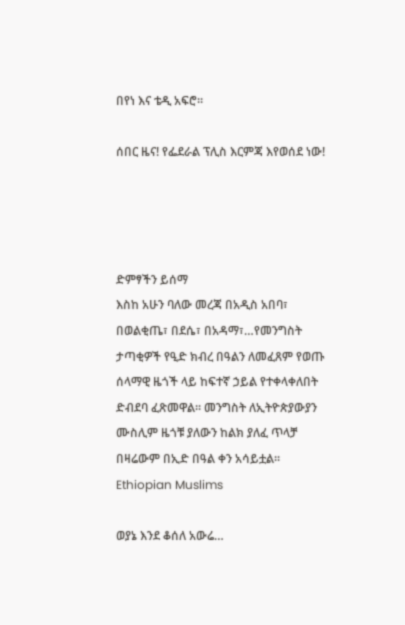በየነ እና ቴዲ አፍሮ።

ሰበር ዜና! የፌደራል ፕሊስ እርምጃ እየወሰደ ነው!




ድምፃችን ይሰማ
እስከ አሁን ባለው መረጃ በአዲስ አበባ፣ በወልቂጤ፣ በደሴ፣ በአዳማ፣…የመንግስት ታጣቂዎች የዒድ ክብረ በዓልን ለመፈጸም የወጡ ሰላማዊ ዜጎች ላይ ከፍተኛ ኃይል የተቀላቀለበት ድብደባ ፈጽመዋል፡፡ መንግስት ለኢትዮጵያውያን ሙስሊም ዜጎቹ ያለውን ከልክ ያለፈ ጥላቻ በዛሬውም በኢድ በዓል ቀን አሳይቷል፡፡
Ethiopian Muslims

ወያኔ እንደ ቆሰለ አውሬ…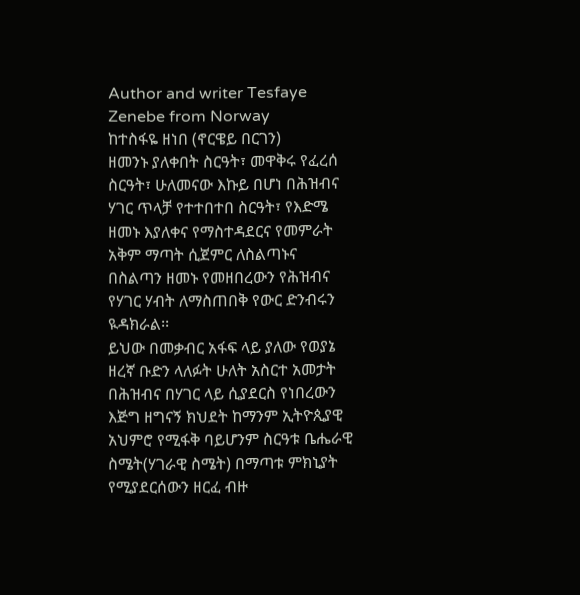Author and writer Tesfaye Zenebe from Norway
ከተስፋዬ ዘነበ (ኖርዌይ በርገን)
ዘመንኑ ያለቀበት ስርዓት፣ መዋቅሩ የፈረሰ ስርዓት፣ ሁለመናው እኩይ በሆነ በሕዝብና ሃገር ጥላቻ የተተበተበ ስርዓት፣ የእድሜ ዘመኑ እያለቀና የማስተዳደርና የመምራት አቅም ማጣት ሲጀምር ለስልጣኑና በስልጣን ዘመኑ የመዘበረውን የሕዝብና የሃገር ሃብት ለማስጠበቅ የውር ድንብሩን ዪዳክራል፡፡
ይህው በመቃብር አፋፍ ላይ ያለው የወያኔ ዘረኛ ቡድን ላለፉት ሁለት አስርተ አመታት በሕዝብና በሃገር ላይ ሲያደርስ የነበረውን  እጅግ ዘግናኝ ክህደት ከማንም ኢትዮጲያዊ አህምሮ የሚፋቅ ባይሆንም ስርዓቱ ቤሔራዊ ስሜት(ሃገራዊ ስሜት) በማጣቱ ምክኒያት የሚያደርሰውን ዘርፈ ብዙ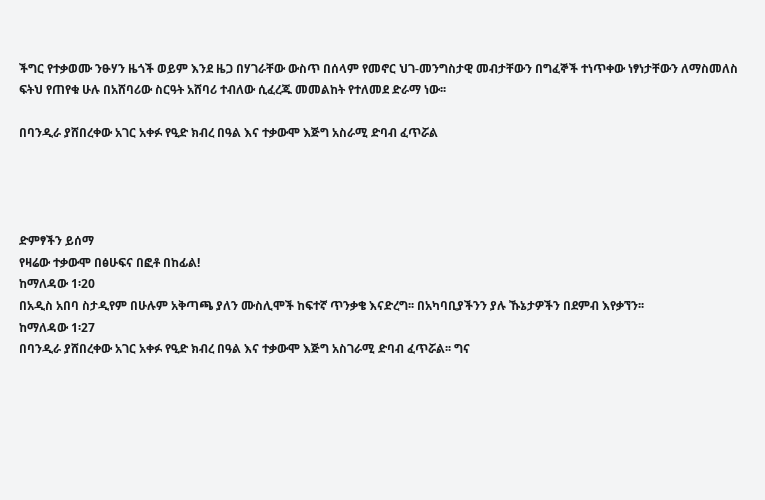ችግር የተቃወሙ ንፁሃን ዜጎች ወይም እንደ ዜጋ በሃገራቸው ውስጥ በሰላም የመኖር ህገ-መንግስታዊ መብታቸውን በግፈኞች ተነጥቀው ነፃነታቸውን ለማስመለስ ፍትህ የጠየቁ ሁሉ በአሸባሪው ስርዓት አሸባሪ ተብለው ሲፈረጁ መመልከት የተለመደ ድራማ ነው፡፡

በባንዲራ ያሸበረቀው አገር አቀፉ የዒድ ክብረ በዓል እና ተቃውሞ እጅግ አስራሚ ድባብ ፈጥሯል




ድምፃችን ይሰማ
የዛሬው ተቃውሞ በፅሁፍና በፎቶ በከፊል!
ከማለዳው 1፡20
በአዲስ አበባ ስታዲየም በሁሉም አቅጣጫ ያለን ሙስሊሞች ከፍተኛ ጥንቃቄ እናድረግ፡፡ በአካባቢያችንን ያሉ ኹኔታዎችን በደምብ እየቃኘን፡፡
ከማለዳው 1፡27
በባንዲራ ያሸበረቀው አገር አቀፉ የዒድ ክብረ በዓል እና ተቃውሞ እጅግ አስገራሚ ድባብ ፈጥሯል፡፡ ግና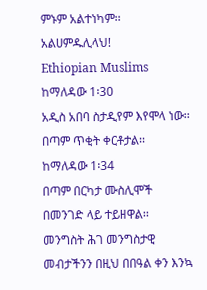ምኑም አልተነካም፡፡ አልሀምዱሊላህ!
Ethiopian Muslims
ከማለዳው 1፡30
አዲስ አበባ ስታዲየም እየሞላ ነው፡፡ በጣም ጥቂት ቀርቶታል፡፡
ከማለዳው 1፡34
በጣም በርካታ ሙስሊሞች በመንገድ ላይ ተይዘዋል፡፡ መንግስት ሕገ መንግስታዊ መብታችንን በዚህ በበዓል ቀን እንኳ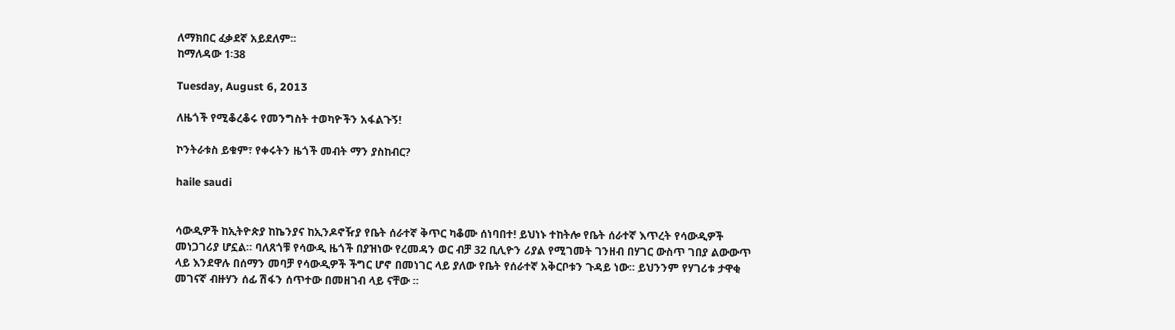ለማክበር ፈቃደኛ አይደለም፡፡
ከማለዳው 1፡38

Tuesday, August 6, 2013

ለዜጎች የሚቆረቆሩ የመንግስት ተወካዮችን አፋልጉኝ!

ኮንትራቱስ ይቁም፣ የቀሩትን ዜጎች መብት ማን ያስከብር?

haile saudi


ሳውዲዎች ከኢትዮጵያ ከኬንያና ከኢንዶኖዥያ የቤት ሰራተኛ ቅጥር ካቆሙ ሰነባበተ! ይህነኑ ተከትሎ የቤት ሰራተኛ እጥረት የሳውዲዎች መነጋገሪያ ሆኗል። ባለጸጎቹ የሳውዲ ዜጎች በያዝነው የረመዳን ወር ብቻ 32 ቢሊዮን ሪያል የሚገመት ገንዘብ በሃገር ውስጥ ገበያ ልውውጥ ላይ እንደዋሉ በሰማን መባቻ የሳውዲዎች ችግር ሆኖ በመነገር ላይ ያለው የቤት የሰራተኛ አቅርቦቱን ጉዳይ ነው። ይህንንም የሃገሪቱ ታዋቂ መገናኛ ብዙሃን ሰፊ ሽፋን ሰጥተው በመዘገብ ላይ ናቸው ።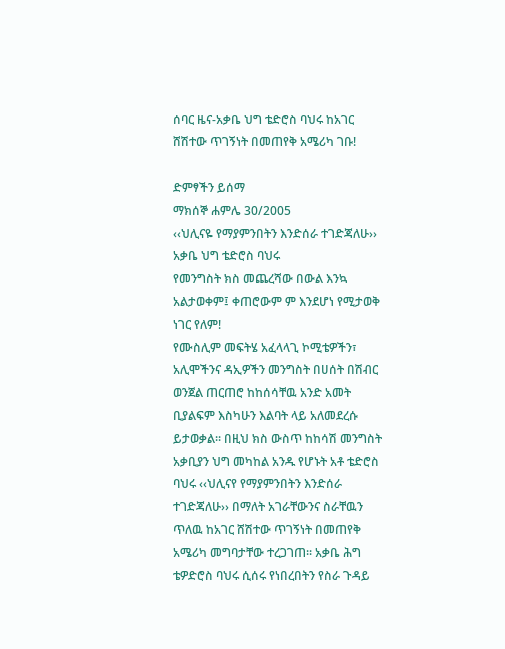ሰባር ዜና-አቃቤ ህግ ቴድሮስ ባህሩ ከአገር ሸሽተው ጥገኝነት በመጠየቅ አሜሪካ ገቡ!

ድምፃችን ይሰማ
ማክሰኞ ሐምሌ 30/2005
‹‹ህሊናዬ የማያምንበትን እንድሰራ ተገድጃለሁ›› አቃቤ ህግ ቴድሮስ ባህሩ
የመንግስት ክስ መጨረሻው በውል እንኳ አልታወቀም፤ ቀጠሮውም ም እንደሆነ የሚታወቅ ነገር የለም!
የሙስሊም መፍትሄ አፈላላጊ ኮሚቴዎችን፣ አሊሞችንና ዳኢዎችን መንግስት በሀሰት በሽብር ወንጀል ጠርጠሮ ከከሰሳቸዉ አንድ አመት ቢያልፍም እስካሁን እልባት ላይ አለመደረሱ ይታወቃል፡፡ በዚህ ክስ ውስጥ ከከሳሽ መንግስት አቃቢያን ህግ መካከል አንዱ የሆኑት አቶ ቴድሮስ ባህሩ ‹‹ህሊናየ የማያምንበትን እንድሰራ ተገድጃለሁ›› በማለት አገራቸውንና ስራቸዉን ጥለዉ ከአገር ሸሽተው ጥገኝነት በመጠየቅ አሜሪካ መግባታቸው ተረጋገጠ፡፡ አቃቤ ሕግ ቴዎድሮስ ባህሩ ሲሰሩ የነበረበትን የስራ ጉዳይ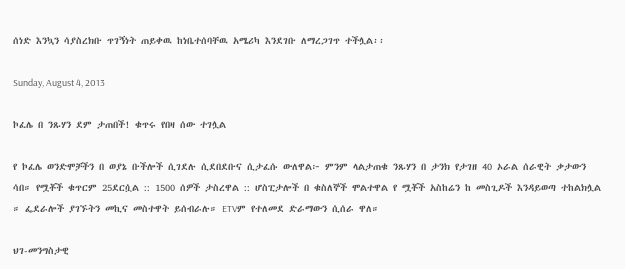ሰነድ እንኳን ሳያስረክቡ ጥገኝነት ጠይቀዉ ከነቤተሰባቸዉ አሜሪካ እንደገቡ ለማረጋገጥ ተችሏል፡፡

Sunday, August 4, 2013

ኮፈሌ በ ንጹሃን ደም ታጠበች! ቁጥሩ የበዛ ሰው ተገሏል

የ ኮፈሌ ወንድሞቻችን በ ወያኔ ቡችሎች ሲገደሉ ሲደበደቡና ሲታፈሱ ውለዋል፦ ምንም ላልታጠቁ ንጹሃን በ ታንክ የታገዘ 40 ኦራል ሰራዊት ቃታውን ሳበ። የሟቾች ቁጥርም 25ደርሷል :: 1500 ሰዎች ታስረዋል :: ሆስፒታሎች በ ቁስለኞች ሞልተዋል የ ሟቾች አስከሬን ከ መስጊዶች እንዳይወጣ ተከልክሏል ። ፌደራሎች ያገኙትን መኪና መስተዋት ይሰብራሉ። ETVም የተለመደ ድራማውን ሲሰራ ዋለ።

ህገ-መንግስታዊ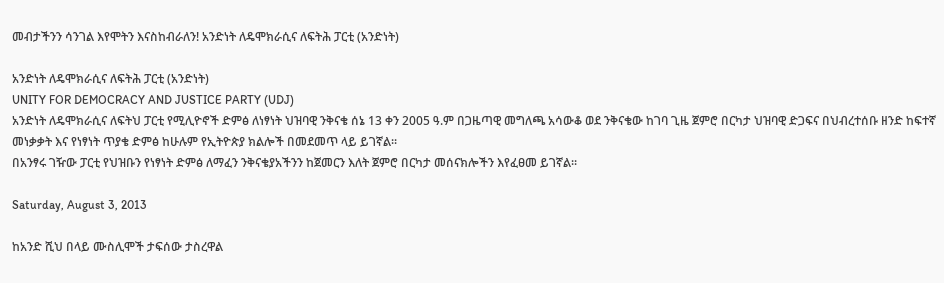መብታችንን ሳንገል እየሞትን እናስከብራለን! አንድነት ለዴሞክራሲና ለፍትሕ ፓርቲ (አንድነት)

አንድነት ለዴሞክራሲና ለፍትሕ ፓርቲ (አንድነት)
UNITY FOR DEMOCRACY AND JUSTICE PARTY (UDJ)
አንድነት ለዴሞክራሲና ለፍትህ ፓርቲ የሚሊዮኖች ድምፅ ለነፃነት ህዝባዊ ንቅናቄ ሰኔ 13 ቀን 2005 ዓ.ም በጋዜጣዊ መግለጫ አሳውቆ ወደ ንቅናቄው ከገባ ጊዜ ጀምሮ በርካታ ህዝባዊ ድጋፍና በህብረተሰቡ ዘንድ ከፍተኛ መነቃቃት እና የነፃነት ጥያቄ ድምፅ ከሁሉም የኢትዮጵያ ክልሎች በመደመጥ ላይ ይገኛል፡፡
በአንፃሩ ገዥው ፓርቲ የህዝቡን የነፃነት ድምፅ ለማፈን ንቅናቄያአችንን ከጀመርን እለት ጀምሮ በርካታ መሰናክሎችን እየፈፀመ ይገኛል፡፡

Saturday, August 3, 2013

ከአንድ ሺህ በላይ ሙስሊሞች ታፍሰው ታስረዋል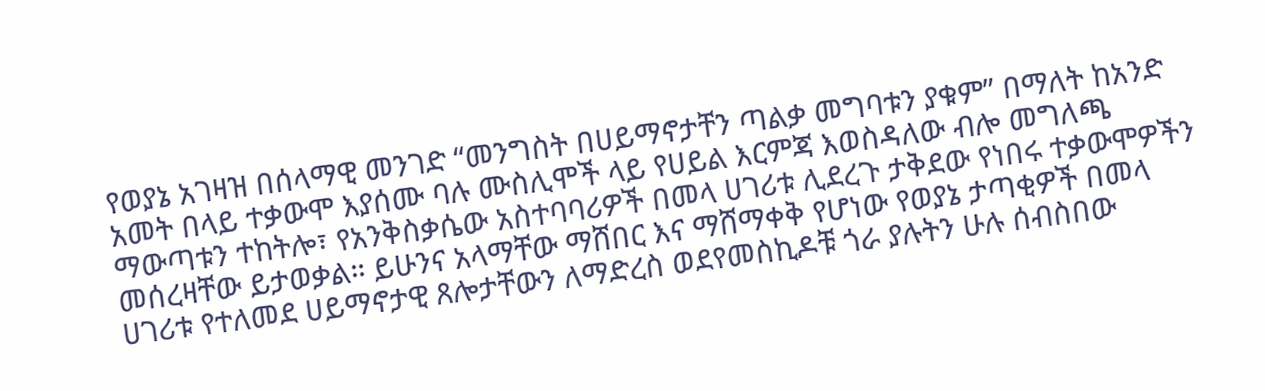የወያኔ አገዛዝ በሰላማዊ መንገድ “መንግስት በሀይማኖታቸን ጣልቃ መግባቱን ያቁም” በማለት ከአንድ አመት በላይ ተቃውሞ እያሰሙ ባሉ ሙስሊሞች ላይ የሀይል እርምጃ እወስዳለው ብሎ መግለጫ ማውጣቱን ተከትሎ፣ የአንቅስቃሴው አስተባባሪዎች በመላ ሀገሪቱ ሊደረጉ ታቅደው የነበሩ ተቃውሞዎችን መሰረዛቸው ይታወቃል። ይሁንና አላማቸው ማሸበር እና ማሸማቀቅ የሆነው የወያኔ ታጣቂዎች በመላ ሀገሪቱ የተለመደ ሀይማኖታዊ ጸሎታቸውን ለማድረስ ወደየመስኪዶቹ ጎራ ያሉትን ሁሉ ሰብስበው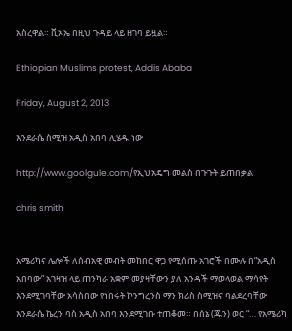አስረዋል። ቪኦኤ በዚህ ጉዳይ ላይ ዘገባ ይዟል።

Ethiopian Muslims protest, Addis Ababa

Friday, August 2, 2013

እንደራሴ ስሚዝ አዲስ አበባ ሊሄዱ ነው

http://www.goolgule.com/የኢህአዴግ መልስ በጉጉት ይጠበቃል

chris smith


አሜሪካና ሌሎች ለሰብአዊ መብት መከበር ዋጋ የሚሰጡ አገሮች በሙሉ በ”አዲስ አበባው” አገዛዝ ላይ ጠንካራ አቋም መያዛቸውን ያለ አንዳች ማወላወል ማሳየት እንደሚገባቸው አሳስበው የነበሩት ኮንግረንስ ማን ክሪስ ስሚዝና ባልደረባቸው እንደራሴ ኬረን ባስ አዲስ አበባ እንደሚገቡ ተጠቆመ። በሰኔ (ጁን) ወር “… የአሜሪካ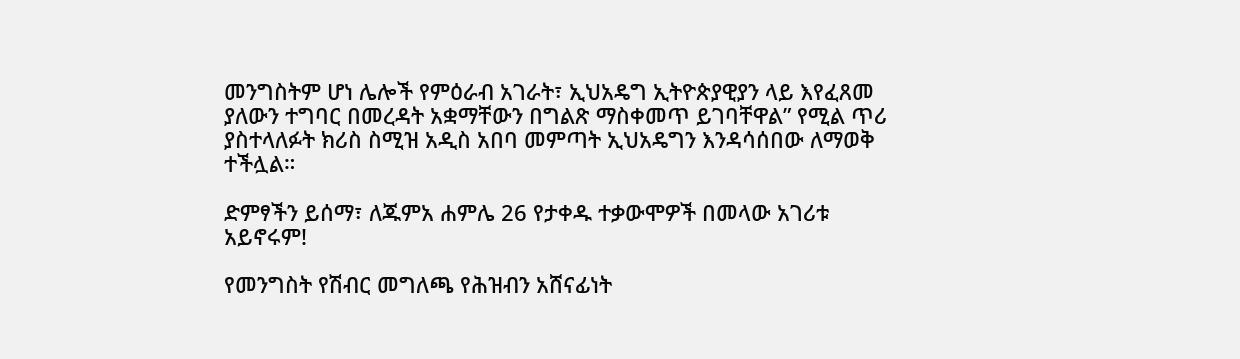መንግስትም ሆነ ሌሎች የምዕራብ አገራት፣ ኢህአዴግ ኢትዮጵያዊያን ላይ እየፈጸመ ያለውን ተግባር በመረዳት አቋማቸውን በግልጽ ማስቀመጥ ይገባቸዋል” የሚል ጥሪ ያስተላለፉት ክሪስ ስሚዝ አዲስ አበባ መምጣት ኢህአዴግን እንዳሳሰበው ለማወቅ ተችሏል።

ድምፃችን ይሰማ፣ ለጁምአ ሐምሌ 26 የታቀዱ ተቃውሞዎች በመላው አገሪቱ አይኖሩም!

የመንግስት የሽብር መግለጫ የሕዝብን አሸናፊነት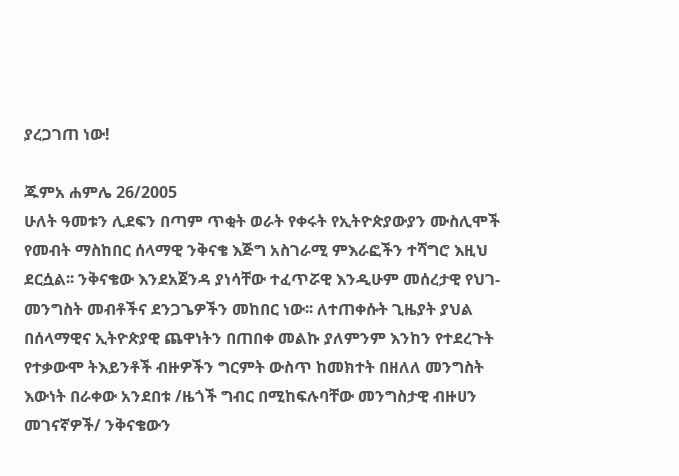ያረጋገጠ ነው!

ጁምአ ሐምሌ 26/2005
ሁለት ዓመቱን ሊደፍን በጣም ጥቂት ወራት የቀሩት የኢትዮጵያውያን ሙስሊሞች የመብት ማስከበር ሰላማዊ ንቅናቄ እጅግ አስገራሚ ምእራፎችን ተሻግሮ እዚህ ደርሷል፡፡ ንቅናቄው እንደአጀንዳ ያነሳቸው ተፈጥሯዊ እንዲሁም መሰረታዊ የህገ-መንግስት መብቶችና ደንጋጌዎችን መከበር ነው፡፡ ለተጠቀሱት ጊዜያት ያህል በሰላማዊና ኢትዮጵያዊ ጨዋነትን በጠበቀ መልኩ ያለምንም እንከን የተደረጉት የተቃውሞ ትእይንቶች ብዙዎችን ግርምት ውስጥ ከመክተት በዘለለ መንግስት እውነት በራቀው አንደበቱ /ዜጎች ግብር በሚከፍሉባቸው መንግስታዊ ብዙሀን መገናኛዎች/ ንቅናቄውን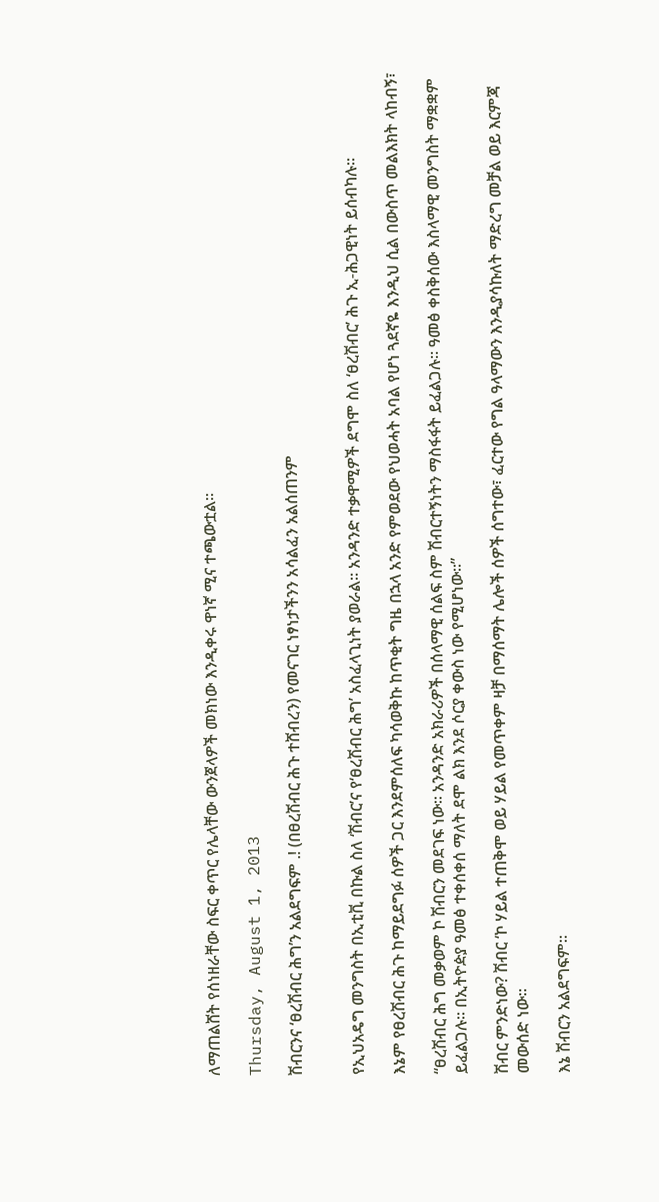ለማጠልሸት የሰነዘራቸው ስፍር ቀጥር የሌላቸው ውንጀላዎች መክነው እንዲቀሩ ዋነኛ ሚና ተጫውቷል፡፡

Thursday, August 1, 2013

ሽብርንና ‘ፀረሽብር ሕግ’ን አልደግፍም .! (በፀረሽብር ሕጉ ተሸብረን) የመናገር ነፃነታችንን አሳልፈን አልሰጠንም


የኢህአዴግ መንግስት በኢቲቪ በኩል ስለ ‘ሽብር’ና የ‘ፀረሽብር ሕግ’ አስፈላጊነት ያወራል። አንዳንድ ተቃዋሚዎች ደግሞ ስለ ‘ፀረሽብር’ ሕጉ ኢ-ሕጋዊነት ይሰብካሉ።

እኔም የፀረሽብር ሕጉ ከማይደግፉ ሰዎች ጋር እንደምሰለፍ ካሳወቅኩ ከጥቂት ግዜ በኋላ አንድ የምወደው የህወሓት አባል የሆነ ጓደኛዬ እንዲህ ሲል በውስጥ መልእክት ላከብኝ፣

“ፀረሽብር ሕግ መቃወም ኮ ሽብርን መደገፍ ነው። አንዳንድ አክራሪዎች በሰላማዊ ሰልፍ ስም ሽብርተኝነትን ማስፋፋት ይፈልጋሉ። ዓመፅ ቀስቅሰው እስላማዊ መንግስት ማቋቋም ይፈልጋሉ። በኢትዮዽያ ዓመፅ ተቀሰቀሰ ማለት ደሞ ልክ እንደ ሶርያ ቀውስ ነው የሚሆነው።”

ሽብር ምንድነው? ሽብር ‘ኮ ሃይል ተጠቅሞ ወይ ሃይል የመጥቀም ዛቻ በማሰማት ሌሎች ሰዎች ሰግተው፣ ፈርተው የግል ዓላማውን እንዲያሳኩለት ማድረግ መቻል ወይ እርምጃ መውሰድ ነው።

እኔ ሽብርን አልደግፍም።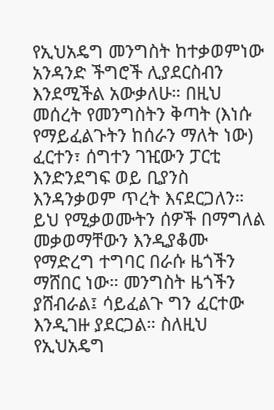የኢህአዴግ መንግስት ከተቃወምነው አንዳንድ ችግሮች ሊያደርስብን እንደሚችል አውቃለሁ። በዚህ መሰረት የመንግስትን ቅጣት (እነሱ የማይፈልጉትን ከሰራን ማለት ነው) ፈርተን፣ ሰግተን ገዢውን ፓርቲ እንድንደግፍ ወይ ቢያንስ እንዳንቃወም ጥረት እናደርጋለን። ይህ የሚቃወሙትን ሰዎች በማግለል መቃወማቸውን እንዲያቆሙ የማድረግ ተግባር በራሱ ዜጎችን ማሸበር ነው። መንግስት ዜጎችን ያሸብራል፤ ሳይፈልጉ ግን ፈርተው እንዲገዙ ያደርጋል። ስለዚህ የኢህአዴግ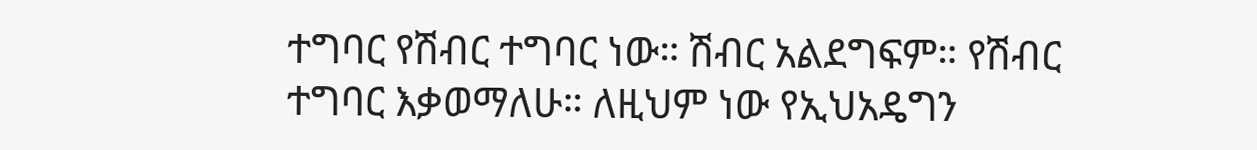ተግባር የሽብር ተግባር ነው። ሽብር አልደግፍም። የሽብር ተግባር እቃወማለሁ። ለዚህም ነው የኢህአዴግን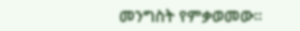መንግስት የምቃወመው።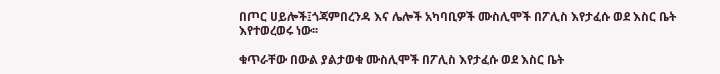በጦር ሀይሎች፤ጎጃምበረንዳ እና ሌሎች አካባቢዎች ሙስሊሞች በፖሊስ እየታፈሱ ወደ እስር ቤት እየተወረወሩ ነው፡፡

ቁጥራቸው በውል ያልታወቁ ሙስሊሞች በፖሊስ እየታፈሱ ወደ እስር ቤት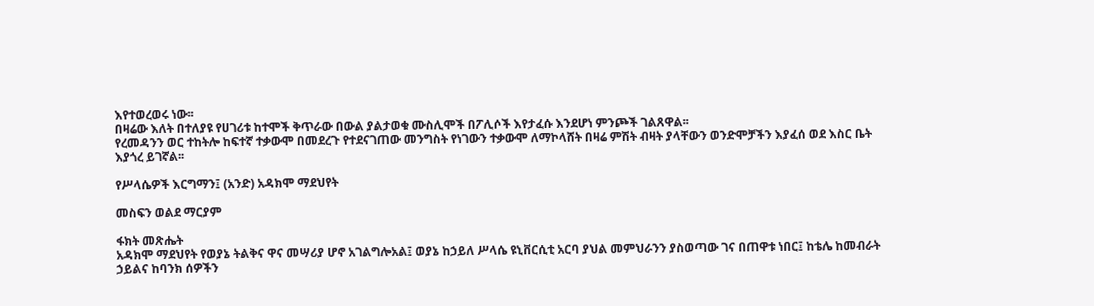እየተወረወሩ ነው፡፡
በዛሬው እለት በተለያዩ የሀገሪቱ ከተሞች ቅጥራው በውል ያልታወቁ ሙስሊሞች በፖሊሶች እየታፈሱ እንደሆነ ምንጮች ገልጸዋል፡፡
የረመዳንን ወር ተከትሎ ከፍተኛ ተቃውሞ በመደረጉ የተደናገጠው መንግስት የነገውን ተቃውሞ ለማኮላሸት በዛሬ ምሽት ብዛት ያላቸውን ወንድሞቻችን እያፈሰ ወደ እስር ቤት እያጎረ ይገኛል፡፡

የሥላሴዎች እርግማን፤ (አንድ) አዳክሞ ማደህየት

መስፍን ወልደ ማርያም

ፋክት መጽሔት
አዳክሞ ማደህየት የወያኔ ትልቅና ዋና መሣሪያ ሆኖ አገልግሎአል፤ ወያኔ ከኃይለ ሥላሴ ዩኒቨርሲቲ አርባ ያህል መምህራንን ያስወጣው ገና በጠዋቱ ነበር፤ ከቴሌ ከመብራት ኃይልና ከባንክ ሰዎችን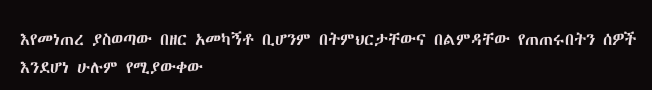እየመነጠረ ያስወጣው በዘር አመካኝቶ ቢሆንም በትምህርታቸውና በልምዳቸው የጠጠሩበትን ሰዎች እንደሆነ ሁሉም የሚያውቀው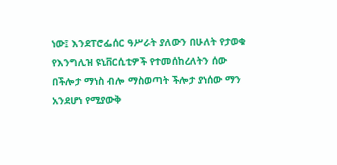ነው፤ እንደፐሮፌሰር ዓሥራት ያለውን በሁለት የታወቁ የእንግሊዝ ዩኒቨርሲቲዎች የተመሰከረለትን ሰው በችሎታ ማነስ ብሎ ማስወጣት ችሎታ ያነሰው ማን አንደሆነ የሚያውቅ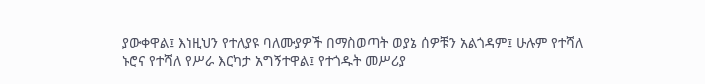ያውቀዋል፤ እነዚህን የተለያዩ ባለሙያዎች በማስወጣት ወያኔ ሰዎቹን አልጎዳም፤ ሁሉም የተሻለ ኑሮና የተሻለ የሥራ እርካታ አግኝተዋል፤ የተጎዱት መሥሪያ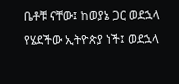ቤቶቹ ናቸው፤ ከወያኔ ጋር ወደኋላ የሄደችው ኢትዮጵያ ነች፤ ወደኋላ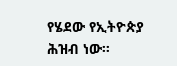የሄደው የኢትዮጵያ ሕዝብ ነው።